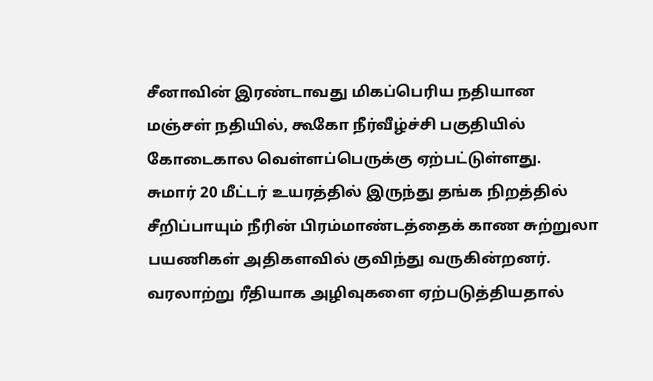சீனாவின் இரண்டாவது மிகப்பெரிய நதியான மஞ்சள் நதியில், கூகோ நீர்வீழ்ச்சி பகுதியில் கோடைகால வெள்ளப்பெருக்கு ஏற்பட்டுள்ளது.
சுமார் 20 மீட்டர் உயரத்தில் இருந்து தங்க நிறத்தில் சீறிப்பாயும் நீரின் பிரம்மாண்டத்தைக் காண சுற்றுலா பயணிகள் அதிகளவில் குவிந்து வருகின்றனர்.
வரலாற்று ரீதியாக அழிவுகளை ஏற்படுத்தியதால்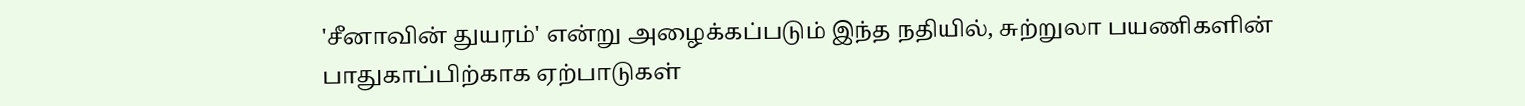'சீனாவின் துயரம்' என்று அழைக்கப்படும் இந்த நதியில், சுற்றுலா பயணிகளின் பாதுகாப்பிற்காக ஏற்பாடுகள்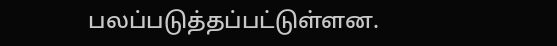பலப்படுத்தப்பட்டுள்ளன.